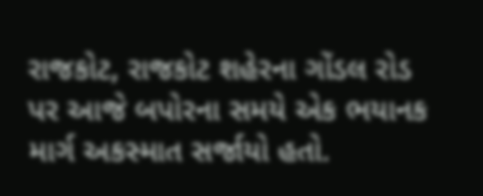રાજકોટ, રાજકોટ શહેરના ગોંડલ રોડ પર આજે બપોરના સમયે એક ભયાનક માર્ગ અકસ્માત સર્જાયો હતો.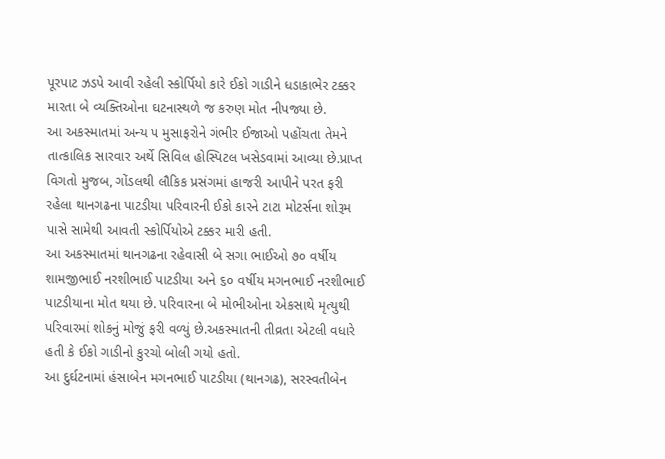પૂરપાટ ઝડપે આવી રહેલી સ્કોર્પિયો કારે ઈકો ગાડીને ધડાકાભેર ટક્કર મારતા બે વ્યક્તિઓના ઘટનાસ્થળે જ કરુણ મોત નીપજ્યા છે.
આ અકસ્માતમાં અન્ય ૫ મુસાફરોને ગંભીર ઈજાઓ પહોંચતા તેમને તાત્કાલિક સારવાર અર્થે સિવિલ હોસ્પિટલ ખસેડવામાં આવ્યા છે.પ્રાપ્ત વિગતો મુજબ, ગોંડલથી લૌકિક પ્રસંગમાં હાજરી આપીને પરત ફરી રહેલા થાનગઢના પાટડીયા પરિવારની ઈકો કારને ટાટા મોટર્સના શોરૂમ પાસે સામેથી આવતી સ્કોર્પિયોએ ટક્કર મારી હતી.
આ અકસ્માતમાં થાનગઢના રહેવાસી બે સગા ભાઈઓ ૭૦ વર્ષીય શામજીભાઈ નરશીભાઈ પાટડીયા અને ૬૦ વર્ષીય મગનભાઈ નરશીભાઈ પાટડીયાના મોત થયા છે. પરિવારના બે મોભીઓના એકસાથે મૃત્યુથી પરિવારમાં શોકનું મોજું ફરી વળ્યું છે.અકસ્માતની તીવ્રતા એટલી વધારે હતી કે ઈકો ગાડીનો કુરચો બોલી ગયો હતો.
આ દુર્ઘટનામાં હંસાબેન મગનભાઈ પાટડીયા (થાનગઢ), સરસ્વતીબેન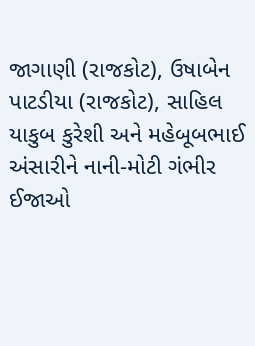જાગાણી (રાજકોટ), ઉષાબેન પાટડીયા (રાજકોટ), સાહિલ યાકુબ કુરેશી અને મહેબૂબભાઈ અંસારીને નાની-મોટી ગંભીર ઈજાઓ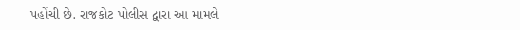પહોંચી છે. રાજકોટ પોલીસ દ્વારા આ મામલે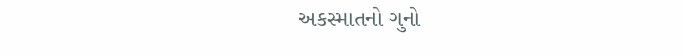અકસ્માતનો ગુનો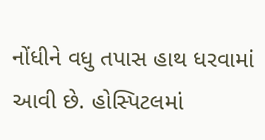નોંધીને વધુ તપાસ હાથ ધરવામાં આવી છે. હોસ્પિટલમાં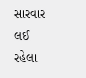સારવાર લઈ રહેલા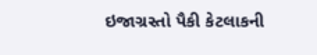ઇજાગ્રસ્તો પૈકી કેટલાકની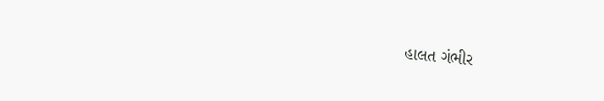હાલત ગંભીર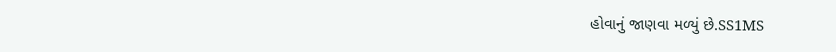હોવાનું જાણવા મળ્યું છે.SS1MS